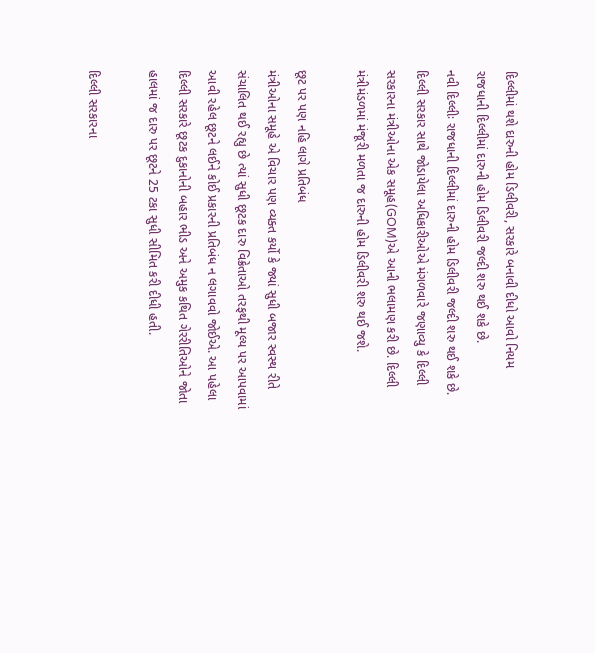દિલ્લીમાં થશે દારુની હોમ ડિલીવરી, સરકારે બનાવી દીધો આવો નિયમ
રાજધાની દિલ્લીમાં દારુની હોમ ડિલીવરી જલ્દી શરુ થઈ શકે છે.
નવી દિલ્લીઃ રાજધાની દિલ્લીમાં દારુની હોમ ડિલીવરી જલ્દી શરુ થઈ શકે છે. દિલ્લી સરકાર સાથે જોડાયેલા અધિકારીઓએ મંગળવારે જણાવ્યુ કે દિલ્લી સરકારના મંત્રીઓના એક સમૂહ(GOM)એ આની ભલામણ કરી છે. દિલ્લી મંત્રીમંડળમાં મંજૂરી મળતા જ દારુની હોમ ડિલીવરી શરુ થઈ જશે.

છૂટ પર પણ નહિ લાગે પ્રતિબંધ
મંત્રીઓના સમૂહે એ વિચાર પણ વ્યક્ત કર્યો કે જ્યાં સુધી બજાર સ્વસ્થ રીતે સંચાલિત થઈ રહ્યુ છે ત્યાં સુધી છૂટક દારુ વિક્રેતાઓ તરફથી મૂલ્ય પર આપવામાં આવી રહેલ છૂટને લઈને કોઈ પ્રકારની પ્રતિબંધ ન લગાવવો જોઈએ. આ પહેલા દિલ્લી સરકારે છૂટક દુકાનોની બહાર ભીડ અને અમુક કથિત ગેરરીતિઓને જોતા હાલમાં જ દારુ પર છૂટને 25 ટકા સુધી સીમિત કરી દીધી હતી.

દિલ્લી સરકારના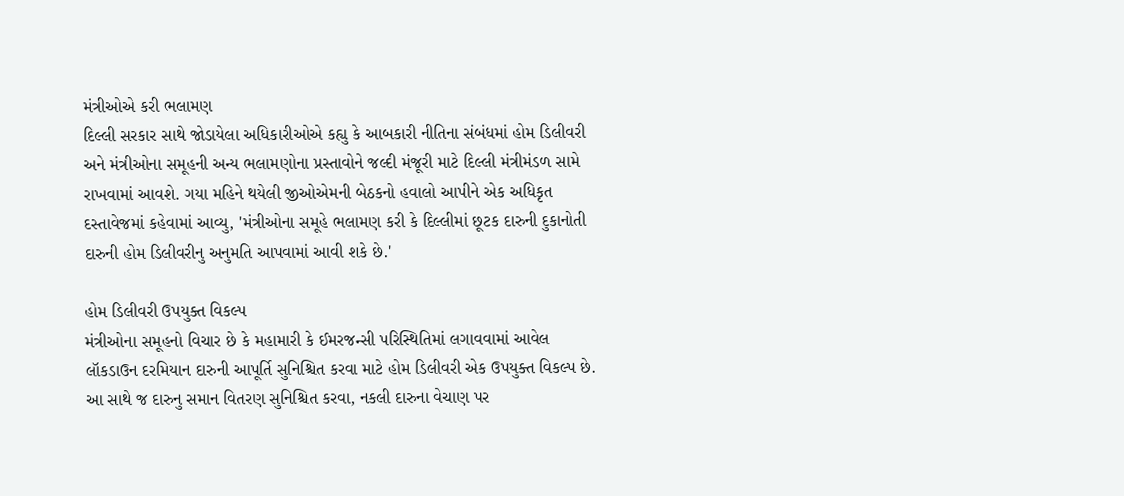મંત્રીઓએ કરી ભલામણ
દિલ્લી સરકાર સાથે જોડાયેલા અધિકારીઓએ કહ્યુ કે આબકારી નીતિના સંબંધમાં હોમ ડિલીવરી અને મંત્રીઓના સમૂહની અન્ય ભલામણોના પ્રસ્તાવોને જલ્દી મંજૂરી માટે દિલ્લી મંત્રીમંડળ સામે રાખવામાં આવશે. ગયા મહિને થયેલી જીઓએમની બેઠકનો હવાલો આપીને એક અધિકૃત દસ્તાવેજમાં કહેવામાં આવ્યુ, 'મંત્રીઓના સમૂહે ભલામણ કરી કે દિલ્લીમાં છૂટક દારુની દુકાનોતી દારુની હોમ ડિલીવરીનુ અનુમતિ આપવામાં આવી શકે છે.'

હોમ ડિલીવરી ઉપયુક્ત વિકલ્પ
મંત્રીઓના સમૂહનો વિચાર છે કે મહામારી કે ઈમરજન્સી પરિસ્થિતિમાં લગાવવામાં આવેલ લૉકડાઉન દરમિયાન દારુની આપૂર્તિ સુનિશ્ચિત કરવા માટે હોમ ડિલીવરી એક ઉપયુક્ત વિકલ્પ છે. આ સાથે જ દારુનુ સમાન વિતરણ સુનિશ્ચિત કરવા, નકલી દારુના વેચાણ પર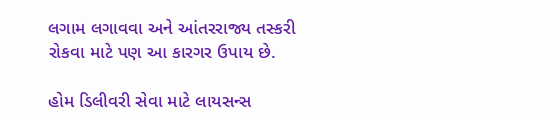લગામ લગાવવા અને આંતરરાજ્ય તસ્કરી રોકવા માટે પણ આ કારગર ઉપાય છે.

હોમ ડિલીવરી સેવા માટે લાયસન્સ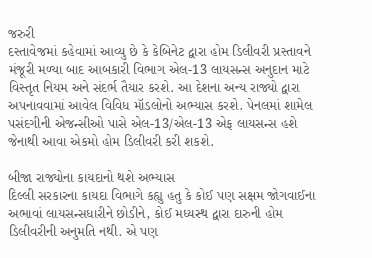જરુરી
દસ્તાવેજમાં કહેવામાં આવ્યુ છે કે કેબિનેટ દ્વારા હોમ ડિલીવરી પ્રસ્તાવને મંજૂરી મળ્યા બાદ આબકારી વિભાગ એલ-13 લાયસન્સ અનુદાન માટે વિસ્તૃત નિયમ અને સંદર્ભ તૈયાર કરશે. આ દેશના અન્ય રાજ્યો દ્વારા અપનાવવામાં આવેલ વિવિધ મૉડલોનો અભ્યાસ કરશે. પેનલમાં શામેલ પસંદગીની એજન્સીઓ પાસે એલ-13/એલ-13 એફ લાયસન્સ હશે જેનાથી આવા એકમો હોમ ડિલીવરી કરી શકશે.

બીજા રાજ્યોના કાયદાનો થશે અભ્યાસ
દિલ્લી સરકારના કાયદા વિભાગે કહ્યુ હતુ કે કોઈ પણ સક્ષમ જોગવાઈના અભાવાં લાયસન્સધારીને છોડીને, કોઈ મધ્યસ્થ દ્વારા દારુની હોમ ડિલીવરીની અનુમતિ નથી. એ પણ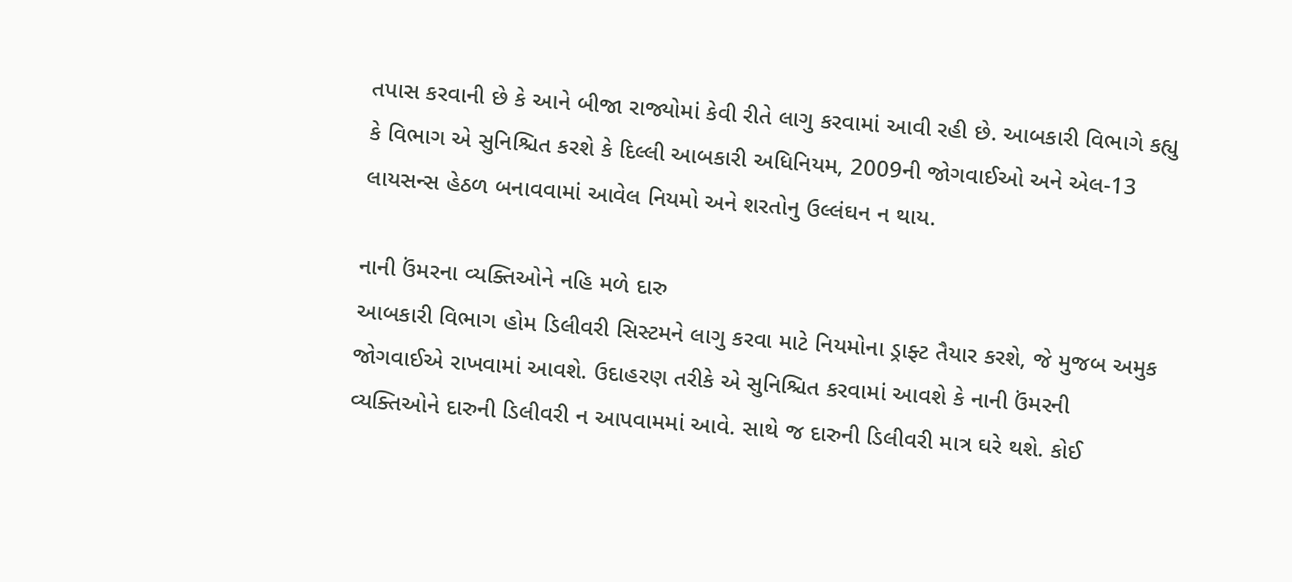તપાસ કરવાની છે કે આને બીજા રાજ્યોમાં કેવી રીતે લાગુ કરવામાં આવી રહી છે. આબકારી વિભાગે કહ્યુ કે વિભાગ એ સુનિશ્ચિત કરશે કે દિલ્લી આબકારી અધિનિયમ, 2009ની જોગવાઈઓ અને એલ-13 લાયસન્સ હેઠળ બનાવવામાં આવેલ નિયમો અને શરતોનુ ઉલ્લંઘન ન થાય.

નાની ઉંમરના વ્યક્તિઓને નહિ મળે દારુ
આબકારી વિભાગ હોમ ડિલીવરી સિસ્ટમને લાગુ કરવા માટે નિયમોના ડ્રાફ્ટ તૈયાર કરશે, જે મુજબ અમુક જોગવાઈએ રાખવામાં આવશે. ઉદાહરણ તરીકે એ સુનિશ્ચિત કરવામાં આવશે કે નાની ઉંમરની વ્યક્તિઓને દારુની ડિલીવરી ન આપવામમાં આવે. સાથે જ દારુની ડિલીવરી માત્ર ઘરે થશે. કોઈ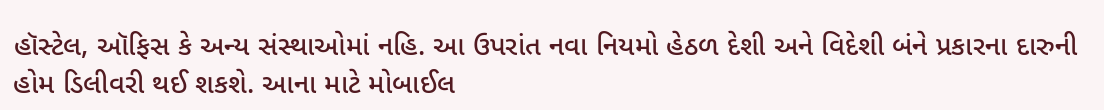હૉસ્ટેલ, ઑફિસ કે અન્ય સંસ્થાઓમાં નહિ. આ ઉપરાંત નવા નિયમો હેઠળ દેશી અને વિદેશી બંને પ્રકારના દારુની હોમ ડિલીવરી થઈ શકશે. આના માટે મોબાઈલ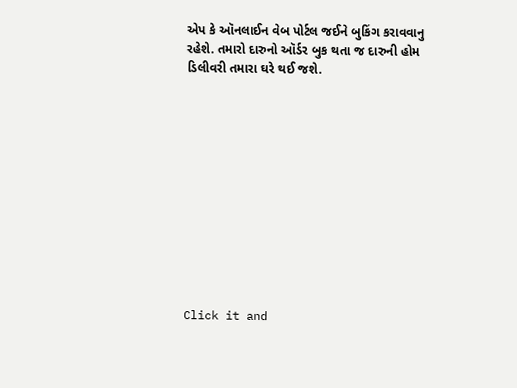એપ કે ઑનલાઈન વેબ પોર્ટલ જઈને બુકિંગ કરાવવાનુ રહેશે. તમારો દારુનો ઑર્ડર બુક થતા જ દારુની હોમ ડિલીવરી તમારા ઘરે થઈ જશે.












Click it and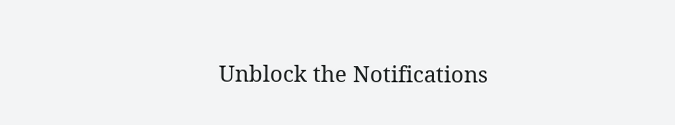Unblock the Notifications